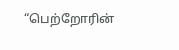“பெற்றோரின்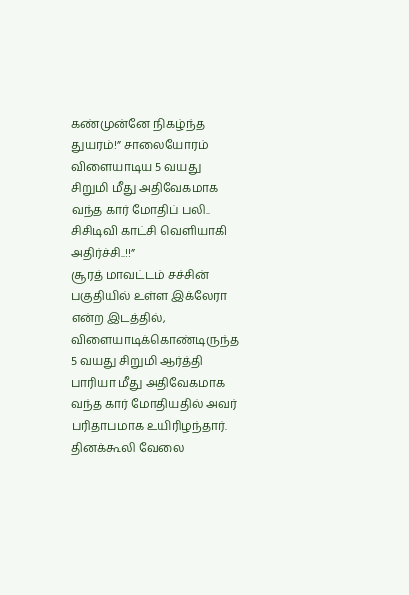கண்முன்னே நிகழ்ந்த துயரம்!” சாலையோரம் விளையாடிய 5 வயது சிறுமி மீது அதிவேகமாக வந்த கார் மோதிப் பலி.. சிசிடிவி காட்சி வெளியாகி அதிர்ச்சி..!!”
சூரத் மாவட்டம் சச்சின் பகுதியில் உள்ள இக்லேரா என்ற இடத்தில், விளையாடிக்கொண்டிருந்த 5 வயது சிறுமி ஆர்த்தி பாரியா மீது அதிவேகமாக வந்த கார் மோதியதில் அவர் பரிதாபமாக உயிரிழந்தார். தினக்கூலி வேலை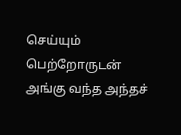செய்யும் பெற்றோருடன் அங்கு வந்த அந்தச்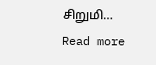சிறுமி…
Read more